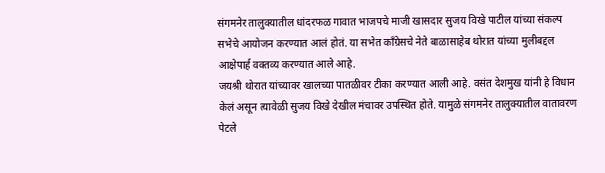संगमनेर तालुक्यातील धांदरफळ गावात भाजपचे माजी खासदार सुजय विखे पाटील यांच्या संकल्प सभेचे आयोजन करण्यात आलं होतं. या सभेत काँग्रेसचे नेते बाळासाहेब थोरात यांच्या मुलीबद्दल आक्षेपार्ह वक्तव्य करण्यात आले आहे.
जयश्री थोरात यांच्यावर खालच्या पातळीवर टीका करण्यात आली आहे. वसंत देशमुख यांनी हे विधान केलं असून त्यावेळी सुजय विखे देखील मंचावर उपस्थित होते. यामुळे संगमनेर तालुक्यातील वातावरण पेटले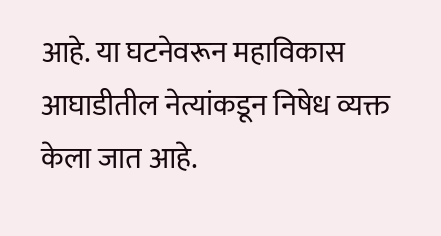आहे. या घटनेवरून महाविकास आघाडीतील नेत्यांकडून निषेध व्यक्त केला जात आहे.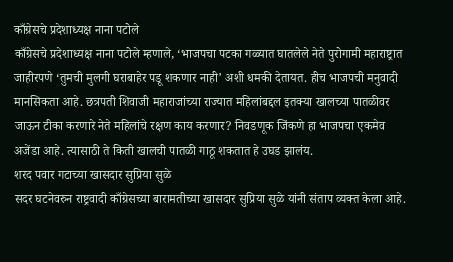काँग्रेसचे प्रदेशाध्यक्ष नाना पटोले
काँग्रेसचे प्रदेशाध्यक्ष नाना पटोले म्हणाले, ‘भाजपचा पटका गळ्यात घातलेले नेते पुरोगामी महाराष्ट्रात जाहीरपणे ‘तुमची मुलगी घराबाहेर पडू शकणार नाही’ अशी धमकी देतायत. हीच भाजपची मनुवादी मानसिकता आहे. छत्रपती शिवाजी महाराजांच्या राज्यात महिलांबद्दल इतक्या खालच्या पातळीवर जाऊन टीका करणारे नेते महिलांचे रक्षण काय करणार? निवडणूक जिंकणे हा भाजपचा एकमेव अजेंडा आहे. त्यासाठी ते किती खालची पातळी गाठू शकतात हे उघड झालंय.
शरद पवार गटाच्या खासदार सुप्रिया सुळे
सदर घटनेवरुन राष्ट्रवादी काँग्रेसच्या बारामतीच्या खासदार सुप्रिया सुळे यांनी संताप व्यक्त केला आहे.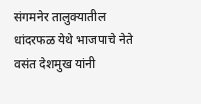संगमनेर तालुक्यातील धांदरफळ येथे भाजपाचे नेते वसंत देशमुख यांनी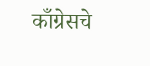काँग्रेसचे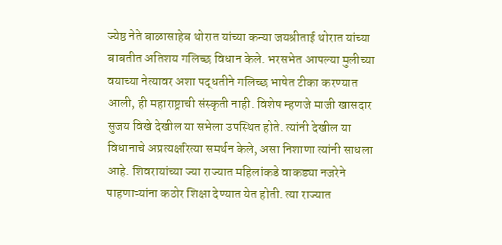ज्येष्ठ नेते बाळासाहेब थोरात यांच्या कन्या जयश्रीताई थोरात यांच्या बाबतीत अतिशय गलिच्छ विधान केले. भरसभेत आपल्या मुलीच्या वयाच्या नेत्यावर अशा पद्धतीने गलिच्छ भाषेत टीका करण्यात आली, ही महाराष्ट्राची संस्कृती नाही. विशेष म्हणजे माजी खासदार सुजय विखे देखील या सभेला उपस्थित होते. त्यांनी देखील या विधानाचे अप्रत्यक्षरित्या समर्थन केले, असा निशाणा त्यांनी साधला आहे. शिवरायांच्या ज्या राज्यात महिलांकडे वाकड्या नजरेने पाहणाऱ्यांना कठोर शिक्षा देण्यात येत होती. त्या राज्यात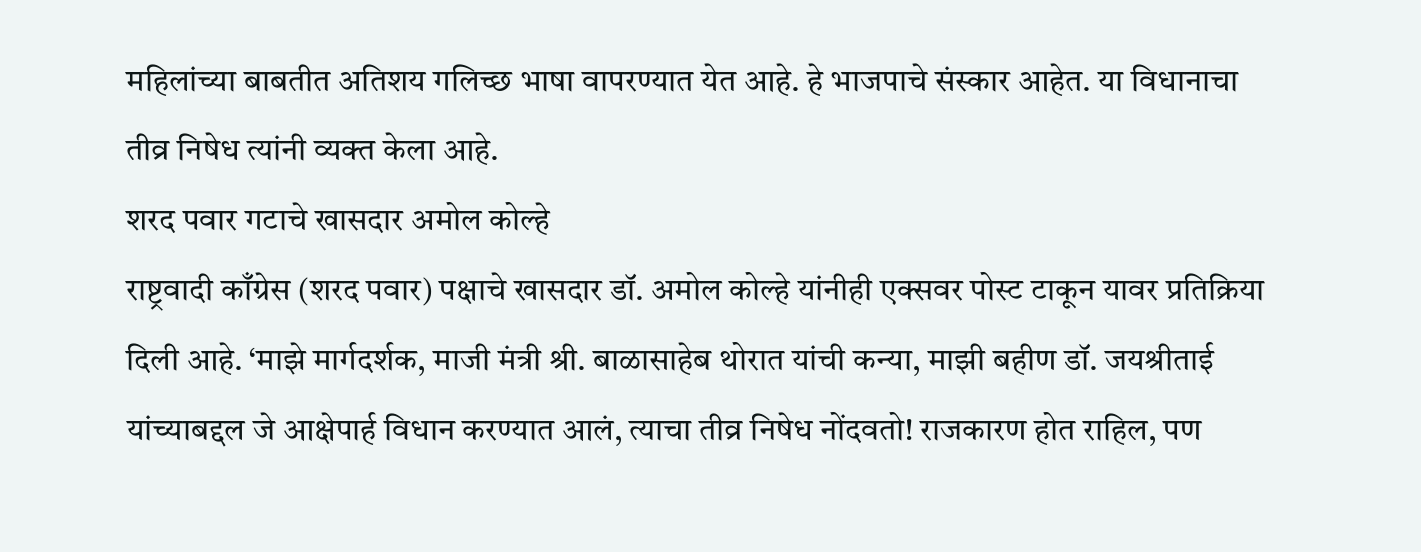महिलांच्या बाबतीत अतिशय गलिच्छ भाषा वापरण्यात येत आहे. हे भाजपाचे संस्कार आहेत. या विधानाचा तीव्र निषेध त्यांनी व्यक्त केला आहे.
शरद पवार गटाचे खासदार अमोल कोल्हे
राष्ट्रवादी काँग्रेस (शरद पवार) पक्षाचे खासदार डॉ. अमोल कोल्हे यांनीही एक्सवर पोस्ट टाकून यावर प्रतिक्रिया दिली आहे. ‘माझे मार्गदर्शक, माजी मंत्री श्री. बाळासाहेब थोरात यांची कन्या, माझी बहीण डॉ. जयश्रीताई यांच्याबद्दल जे आक्षेपार्ह विधान करण्यात आलं, त्याचा तीव्र निषेध नोंदवतो! राजकारण होत राहिल, पण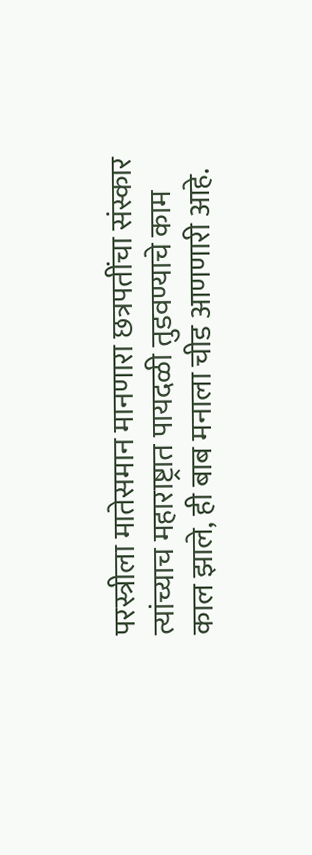परस्त्रीला मातेसमान मानणारा छत्रपतींचा संस्कार त्यांच्याच महाराष्ट्रात पायदळी तुडवण्याचे काम काल झाले, ही बाब मनाला चीड आणणारी आहे.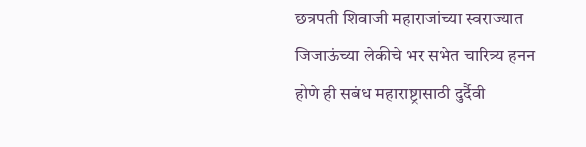छत्रपती शिवाजी महाराजांच्या स्वराज्यात जिजाऊंच्या लेकीचे भर सभेत चारित्र्य हनन होणे ही सबंध महाराष्ट्रासाठी दुर्दैवी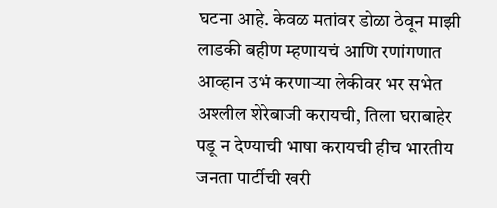घटना आहे. केवळ मतांवर डोळा ठेवून माझी लाडकी बहीण म्हणायचं आणि रणांगणात आव्हान उभं करणाऱ्या लेकीवर भर सभेत अश्लील शेरेबाजी करायची, तिला घराबाहेर पडू न देण्याची भाषा करायची हीच भारतीय जनता पार्टीची खरी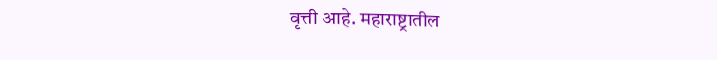वृत्ती आहे. महाराष्ट्रातील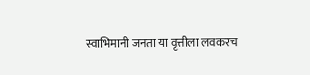स्वाभिमानी जनता या वृत्तीला लवकरच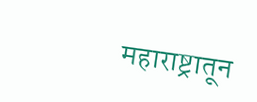महाराष्ट्रातून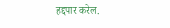हद्दपार करेल.